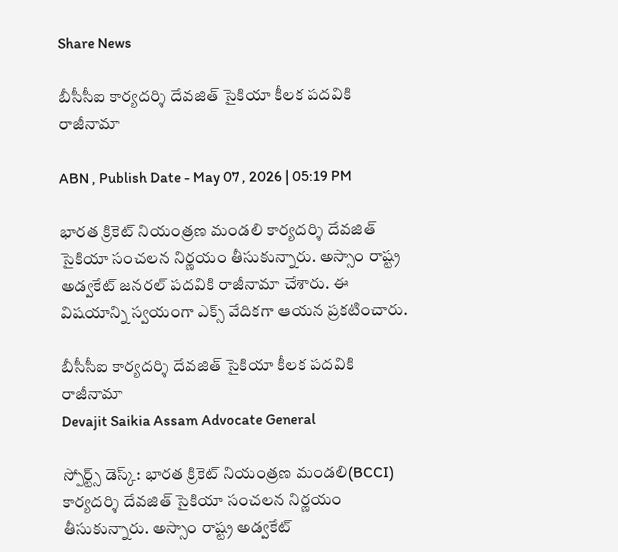Share News

బీసీసీఐ కార్యదర్శి దేవజిత్‌ సైకియా కీలక పదవికి రాజీనామా

ABN , Publish Date - May 07 , 2026 | 05:19 PM

భారత క్రికెట్ నియంత్రణ మండలి కార్యదర్శి దేవజిత్‌ సైకియా సంచలన నిర్ణయం తీసుకున్నారు. అస్సాం రాష్ట్ర అడ్వకేట్ జనరల్‌ పదవికి రాజీనామా చేశారు. ఈ విషయాన్ని స్వయంగా ఎక్స్ వేదికగా ఆయన ప్రకటించారు.

బీసీసీఐ కార్యదర్శి దేవజిత్‌ సైకియా కీలక పదవికి రాజీనామా
Devajit Saikia Assam Advocate General

స్పోర్ట్స్ డెస్క్: భారత క్రికెట్ నియంత్రణ మండలి(BCCI) కార్యదర్శి దేవజిత్‌ సైకియా సంచలన నిర్ణయం తీసుకున్నారు. అస్సాం రాష్ట్ర అడ్వకేట్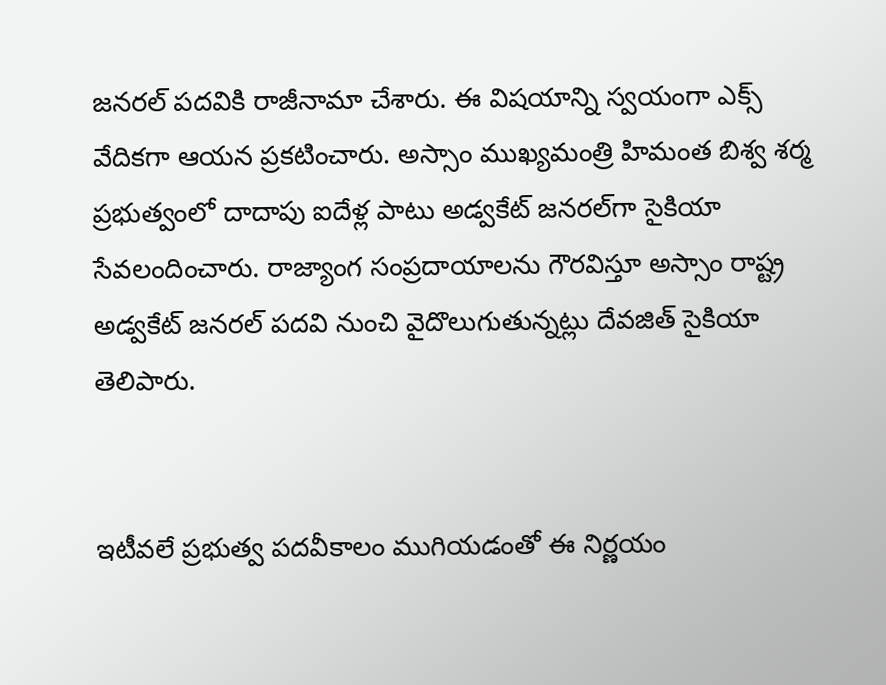జనరల్‌ పదవికి రాజీనామా చేశారు. ఈ విషయాన్ని స్వయంగా ఎక్స్ వేదికగా ఆయన ప్రకటించారు. అస్సాం ముఖ్యమంత్రి హిమంత బిశ్వ శర్మ ప్రభుత్వంలో దాదాపు ఐదేళ్ల పాటు అడ్వకేట్ జనరల్‌గా సైకియా సేవలందించారు. రాజ్యాంగ సంప్రదాయాలను గౌరవిస్తూ అస్సాం రాష్ట్ర అడ్వకేట్ జనరల్ పదవి నుంచి వైదొలుగుతున్నట్లు దేవజిత్ సైకియా తెలిపారు.


ఇటీవలే ప్రభుత్వ పదవీకాలం ముగియడంతో ఈ నిర్ణయం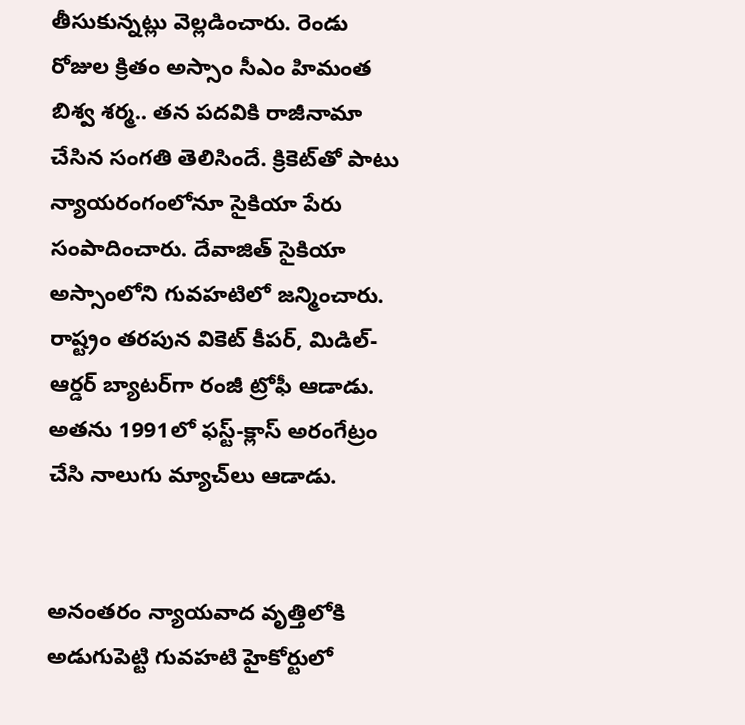తీసుకున్నట్లు వెల్లడించారు. రెండు రోజుల క్రితం అస్సాం సీఎం హిమంత బిశ్వ శర్మ.. తన పదవికి రాజీనామా చేసిన సంగతి తెలిసిందే. క్రికెట్‌తో పాటు న్యాయరంగంలోనూ సైకియా పేరు సంపాదించారు. దేవాజిత్ సైకియా అస్సాంలోని గువహటిలో జన్మించారు. రాష్ట్రం తరపున వికెట్ కీపర్, మిడిల్-ఆర్డర్ బ్యాటర్‌గా రంజీ ట్రోఫీ ఆడాడు. అతను 1991లో ఫస్ట్-క్లాస్ అరంగేట్రం చేసి నాలుగు మ్యాచ్‌లు ఆడాడు.


అనంతరం న్యాయవాద వృత్తిలోకి అడుగుపెట్టి గువహటి హైకోర్టులో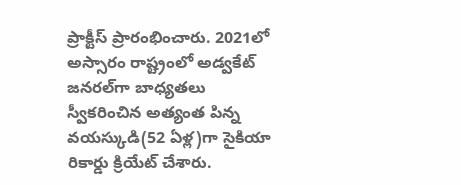ప్రాక్టీస్ ప్రారంభించారు. 2021లో అస్సారం రాష్ట్రంలో అడ్వకేట్ జనరల్‌గా బాధ్యతలు స్వీకరించిన అత్యంత పిన్న వయస్కుడి(52 ఏళ్ల)గా సైకియా రికార్డు క్రియేట్ చేశారు.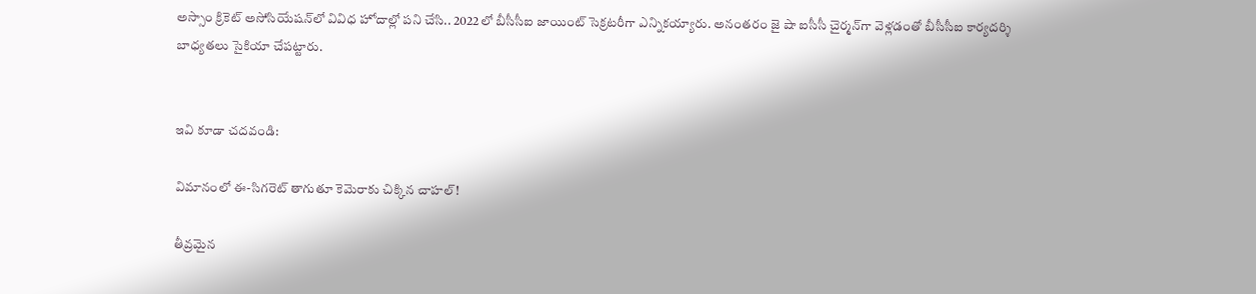అస్సాం క్రికెట్ అసోసియేషన్‌లో వివిధ హోదాల్లో పని చేసి.. 2022లో బీసీసీఐ జాయింట్ సెక్రటరీగా ఎన్నికయ్యారు. అనంతరం జై షా ఐసీసీ చైర్మన్‌గా వెళ్లడంతో బీసీసీఐ కార్యదర్శి బాధ్యతలు సైకియా చేపట్టారు.


ఇవి కూడా చదవండి:

విమానంలో ఈ-సిగరెట్ తాగుతూ కెమెరాకు చిక్కిన చాహల్!

తీవ్రమైన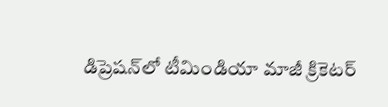డిప్రెషన్‌లో టీమిండియా మాజీ క్రికెటర్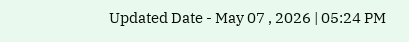Updated Date - May 07 , 2026 | 05:24 PM